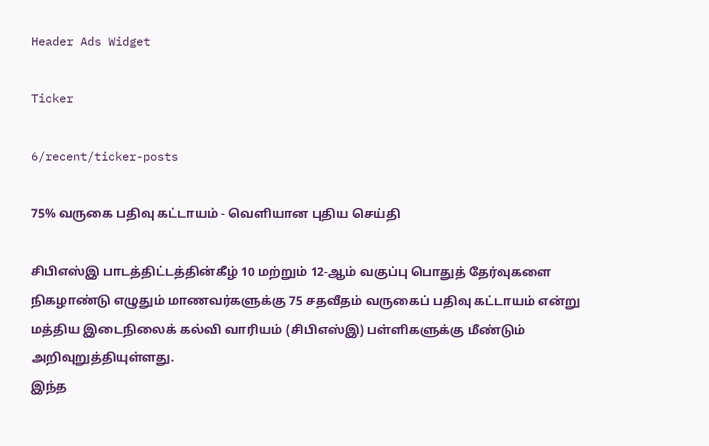Header Ads Widget

Ticker

6/recent/ticker-posts

75% வருகை பதிவு கட்டாயம் - வெளியான புதிய செய்தி

சிபிஎஸ்இ பாடத்திட்டத்தின்கீழ் 10 மற்றும் 12-ஆம் வகுப்பு பொதுத் தேர்வுகளை நிகழாண்டு எழுதும் மாணவர்களுக்கு 75 சதவீதம் வருகைப் பதிவு கட்டாயம் என்று மத்திய இடைநிலைக் கல்வி வாரியம் (சிபிஎஸ்இ) பள்ளிகளுக்கு மீண்டும் அறிவுறுத்தியுள்ளது.
இந்த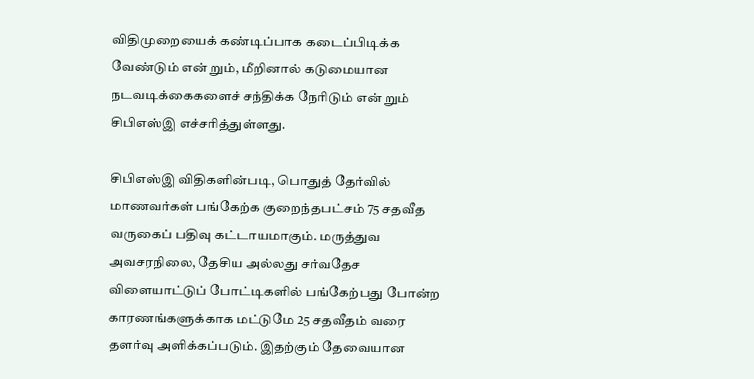விதிமுறையைக் கண்டிப்பாக கடைப்பிடிக்க வேண்டும் என் றும், மீறினால் கடுமையான நடவடிக்கைகளைச் சந்திக்க நேரிடும் என் றும் சிபிஎஸ்இ எச்சரித்துள்ளது.

சிபிஎஸ்இ விதிகளின்படி, பொதுத் தேர்வில் மாணவர்கள் பங்கேற்க குறைந்தபட்சம் 75 சதவீத வருகைப் பதிவு கட்டாயமாகும். மருத்துவ அவசரநிலை, தேசிய அல்லது சர்வதேச விளையாட்டுப் போட்டிகளில் பங்கேற்பது போன்ற காரணங்களுக்காக மட்டுமே 25 சதவீதம் வரை தளர்வு அளிக்கப்படும். இதற்கும் தேவையான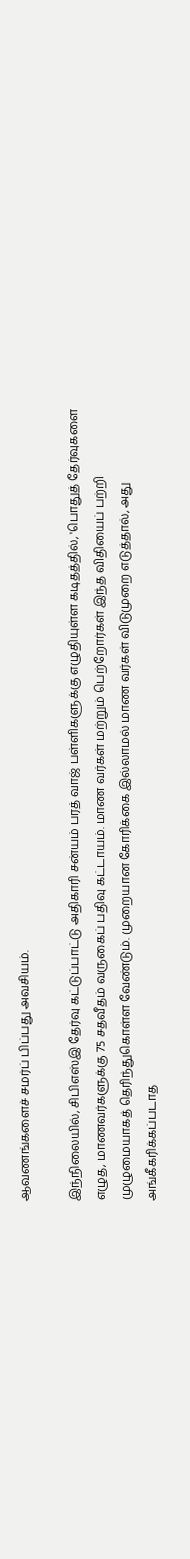ஆவணங்களைச் சமர்ப் பிப்பது அவசியம்.

இந்நிலையில், சிபிஎஸ்இ தேர்வு கட்டுப்பாட்டு அதிகாரி சன்யம் பரத் வாஜ் பள்ளிகளுக்கு எழுதியுள்ள கடிதத்தில், 'பொதுத் தேர்வுகளை எழுத, மாணவர்களுக்கு 75 சதவீதம் வருகைப் பதிவு கட்டாயம். மாண வர்கள் மற்றும் பெற்றோர்கள் இந்த விதியைப் பற்றி முழுமையாகத் தெரிந்துகொள்ள வேண்டும். முறையான கோரிக்கை இல்லாமல் மாண வர்கள் விடுமுறை எடுத்தால், அது அங்கீகரிக்கப்படாத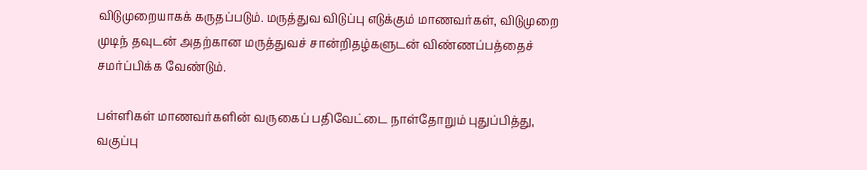விடுமுறையாகக் கருதப்படும். மருத்துவ விடுப்பு எடுக்கும் மாணவர்கள், விடுமுறை முடிந் தவுடன் அதற்கான மருத்துவச் சான்றிதழ்களுடன் விண்ணப்பத்தைச் சமர்ப்பிக்க வேண்டும்.

பள்ளிகள் மாணவர்களின் வருகைப் பதிவேட்டை நாள்தோறும் புதுப்பித்து, வகுப்பு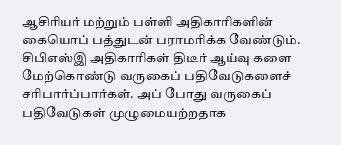ஆசிரியர் மற்றும் பள்ளி அதிகாரிகளின் கையொப் பத்துடன் பராமரிக்க வேண்டும். சிபிஎஸ்இ அதிகாரிகள் திடீர் ஆய்வு களை மேற்கொண்டு வருகைப் பதிவேடுகளைச் சரிபார்ப்பார்கள். அப் போது வருகைப் பதிவேடுகள் முழுமையற்றதாக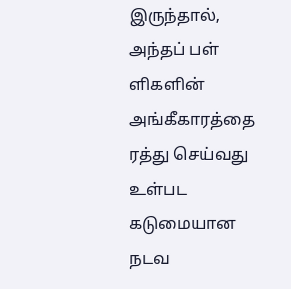இருந்தால், அந்தப் பள் ளிகளின் அங்கீகாரத்தை ரத்து செய்வது உள்பட கடுமையான நடவ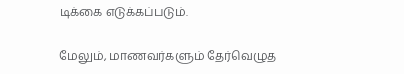டிக்கை எடுக்கப்படும்.

மேலும், மாணவர்களும் தேர்வெழுத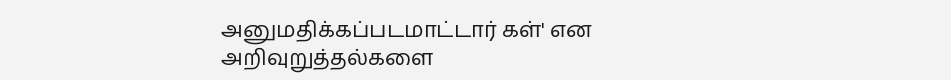அனுமதிக்கப்படமாட்டார் கள்' என அறிவுறுத்தல்களை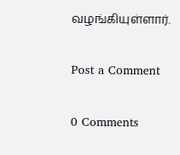வழங்கியுள்ளார்.

Post a Comment

0 Comments